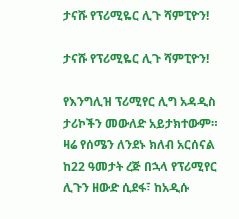ታናሹ የፕሪሚዬር ሊጉ ሻምፒዮን!

ታናሹ የፕሪሚዬር ሊጉ ሻምፒዮን!

የእንግሊዝ ፕሪሚየር ሊግ አዳዲስ ታሪኮችን መውለድ አይታክተውም። ዛሬ የሰሜን ለንደኑ ክለብ አርሰናል ከ22 ዓመታት ረጅ በኋላ የፕሪሚየር ሊጉን ዘውድ ሲደፋ፣ ከአዲሱ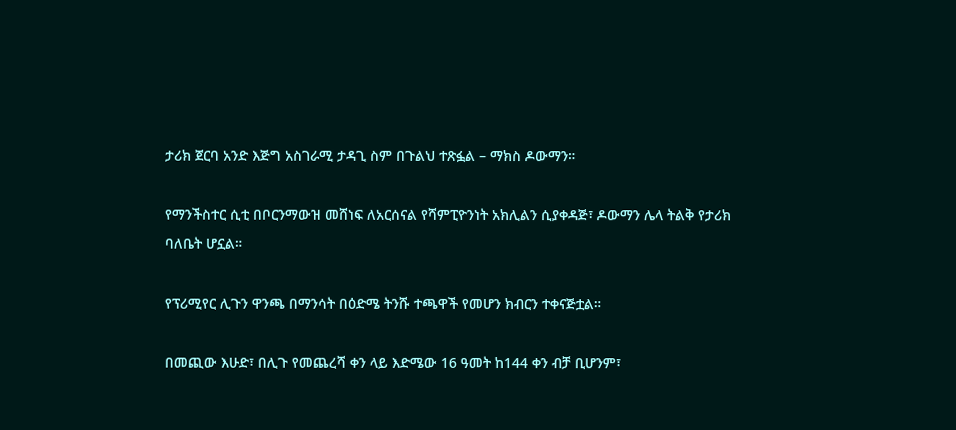ታሪክ ጀርባ አንድ እጅግ አስገራሚ ታዳጊ ስም በጉልህ ተጽፏል – ማክስ ዶውማን።

የማንችስተር ሲቲ በቦርንማውዝ መሸነፍ ለአርሰናል የሻምፒዮንነት አክሊልን ሲያቀዳጅ፣ ዶውማን ሌላ ትልቅ የታሪክ ባለቤት ሆኗል።

የፕሪሚየር ሊጉን ዋንጫ በማንሳት በዕድሜ ትንሹ ተጫዋች የመሆን ክብርን ተቀናጅቷል።

በመጪው እሁድ፣ በሊጉ የመጨረሻ ቀን ላይ እድሜው 16 ዓመት ከ144 ቀን ብቻ ቢሆንም፣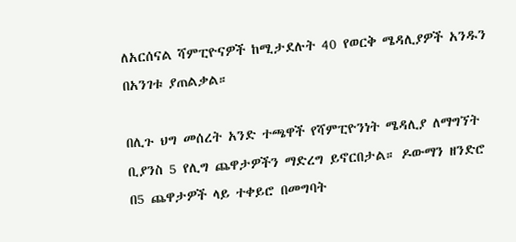ለአርሰናል ሻምፒዮናዎች ከሚታደሉት 40 የወርቅ ሜዳሊያዎች አንዱን በአንገቱ ያጠልቃል።

በሊጉ ህግ መሰረት አንድ ተጫዋች የሻምፒዮንነት ሜዳሊያ ለማግኘት ቢያንስ 5 የሊግ ጨዋታዎችን ማድረግ ይኖርበታል። ዶውማን ዘንድሮ በ5 ጨዋታዎች ላይ ተቀይሮ በመግባት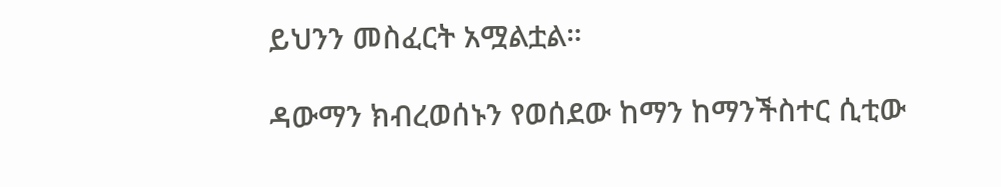ይህንን መስፈርት አሟልቷል።

ዳውማን ክብረወሰኑን የወሰደው ከማን ከማንችስተር ሲቲው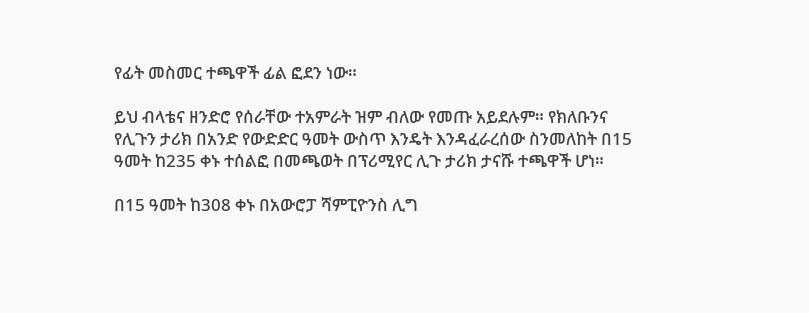የፊት መስመር ተጫዋች ፊል ፎደን ነው።

ይህ ብላቴና ዘንድሮ የሰራቸው ተአምራት ዝም ብለው የመጡ አይደሉም። የክለቡንና የሊጉን ታሪክ በአንድ የውድድር ዓመት ውስጥ እንዴት እንዳፈራረሰው ስንመለከት በ15 ዓመት ከ235 ቀኑ ተሰልፎ በመጫወት በፕሪሚየር ሊጉ ታሪክ ታናሹ ተጫዋች ሆነ።

በ15 ዓመት ከ308 ቀኑ በአውሮፓ ሻምፒዮንስ ሊግ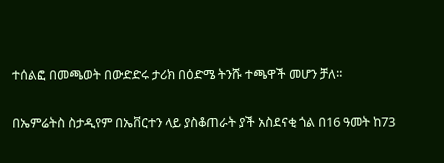ተሰልፎ በመጫወት በውድድሩ ታሪክ በዕድሜ ትንሹ ተጫዋች መሆን ቻለ።

በኤምሬትስ ስታዲየም በኤቨርተን ላይ ያስቆጠራት ያች አስደናቂ ጎል በ16 ዓመት ከ73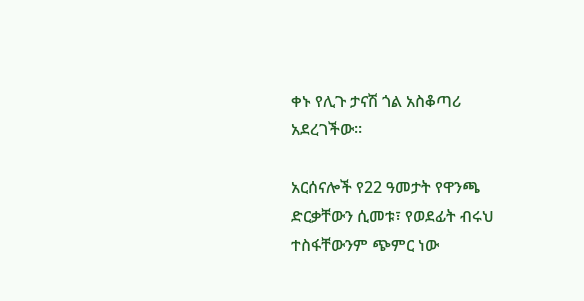ቀኑ የሊጉ ታናሽ ጎል አስቆጣሪ አደረገችው።

አርሰናሎች የ22 ዓመታት የዋንጫ ድርቃቸውን ሲመቱ፣ የወደፊት ብሩህ ተስፋቸውንም ጭምር ነው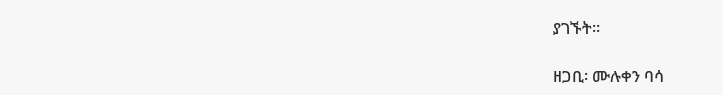ያገኙት።

ዘጋቢ፡ ሙሉቀን ባሳ